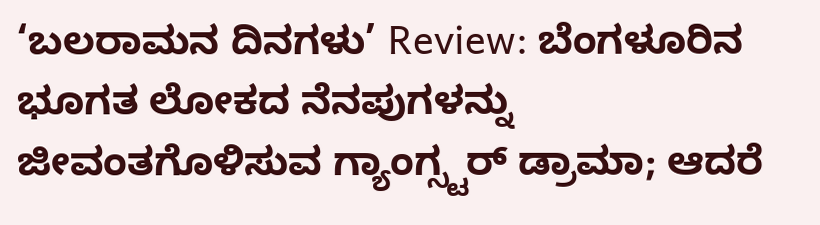‘ಬಲರಾಮನ ದಿನಗಳು’ Review: ಬೆಂಗಳೂರಿನ ಭೂಗತ ಲೋಕದ ನೆನಪುಗಳನ್ನು ಜೀವಂತಗೊಳಿಸುವ ಗ್ಯಾಂಗ್ಸ್ಟರ್ ಡ್ರಾಮಾ; ಆದರೆ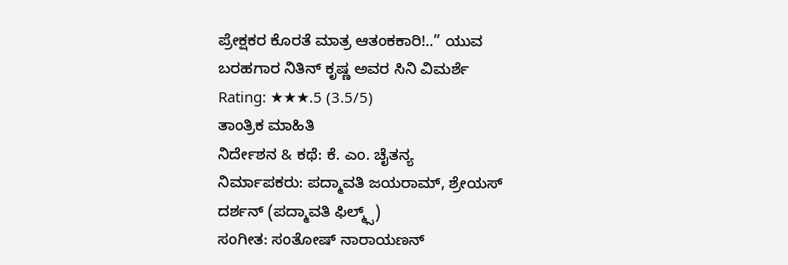ಪ್ರೇಕ್ಷಕರ ಕೊರತೆ ಮಾತ್ರ ಆತಂಕಕಾರಿ!..” ಯುವ ಬರಹಗಾರ ನಿತಿನ್ ಕೃಷ್ಣ ಅವರ ಸಿನಿ ವಿಮರ್ಶೆ
Rating: ★★★.5 (3.5/5)
ತಾಂತ್ರಿಕ ಮಾಹಿತಿ
ನಿರ್ದೇಶನ & ಕಥೆ: ಕೆ. ಎಂ. ಚೈತನ್ಯ
ನಿರ್ಮಾಪಕರು: ಪದ್ಮಾವತಿ ಜಯರಾಮ್, ಶ್ರೇಯಸ್ ದರ್ಶನ್ (ಪದ್ಮಾವತಿ ಫಿಲ್ಮ್ಸ್)
ಸಂಗೀತ: ಸಂತೋಷ್ ನಾರಾಯಣನ್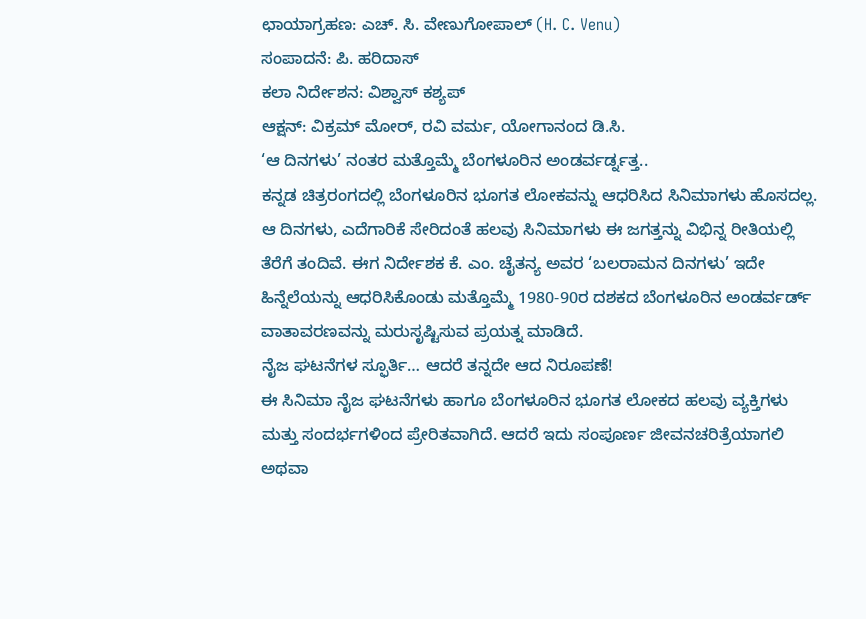ಛಾಯಾಗ್ರಹಣ: ಎಚ್. ಸಿ. ವೇಣುಗೋಪಾಲ್ (H. C. Venu)
ಸಂಪಾದನೆ: ಪಿ. ಹರಿದಾಸ್
ಕಲಾ ನಿರ್ದೇಶನ: ವಿಶ್ವಾಸ್ ಕಶ್ಯಪ್
ಆಕ್ಷನ್: ವಿಕ್ರಮ್ ಮೋರ್, ರವಿ ವರ್ಮ, ಯೋಗಾನಂದ ಡಿ.ಸಿ.
‘ಆ ದಿನಗಳು’ ನಂತರ ಮತ್ತೊಮ್ಮೆ ಬೆಂಗಳೂರಿನ ಅಂಡರ್ವರ್ಡ್ನತ್ತ..
ಕನ್ನಡ ಚಿತ್ರರಂಗದಲ್ಲಿ ಬೆಂಗಳೂರಿನ ಭೂಗತ ಲೋಕವನ್ನು ಆಧರಿಸಿದ ಸಿನಿಮಾಗಳು ಹೊಸದಲ್ಲ. ಆ ದಿನಗಳು, ಎದೆಗಾರಿಕೆ ಸೇರಿದಂತೆ ಹಲವು ಸಿನಿಮಾಗಳು ಈ ಜಗತ್ತನ್ನು ವಿಭಿನ್ನ ರೀತಿಯಲ್ಲಿ ತೆರೆಗೆ ತಂದಿವೆ. ಈಗ ನಿರ್ದೇಶಕ ಕೆ. ಎಂ. ಚೈತನ್ಯ ಅವರ ‘ಬಲರಾಮನ ದಿನಗಳು’ ಇದೇ ಹಿನ್ನೆಲೆಯನ್ನು ಆಧರಿಸಿಕೊಂಡು ಮತ್ತೊಮ್ಮೆ 1980-90ರ ದಶಕದ ಬೆಂಗಳೂರಿನ ಅಂಡರ್ವರ್ಡ್ ವಾತಾವರಣವನ್ನು ಮರುಸೃಷ್ಟಿಸುವ ಪ್ರಯತ್ನ ಮಾಡಿದೆ.
ನೈಜ ಘಟನೆಗಳ ಸ್ಫೂರ್ತಿ… ಆದರೆ ತನ್ನದೇ ಆದ ನಿರೂಪಣೆ!
ಈ ಸಿನಿಮಾ ನೈಜ ಘಟನೆಗಳು ಹಾಗೂ ಬೆಂಗಳೂರಿನ ಭೂಗತ ಲೋಕದ ಹಲವು ವ್ಯಕ್ತಿಗಳು ಮತ್ತು ಸಂದರ್ಭಗಳಿಂದ ಪ್ರೇರಿತವಾಗಿದೆ. ಆದರೆ ಇದು ಸಂಪೂರ್ಣ ಜೀವನಚರಿತ್ರೆಯಾಗಲಿ ಅಥವಾ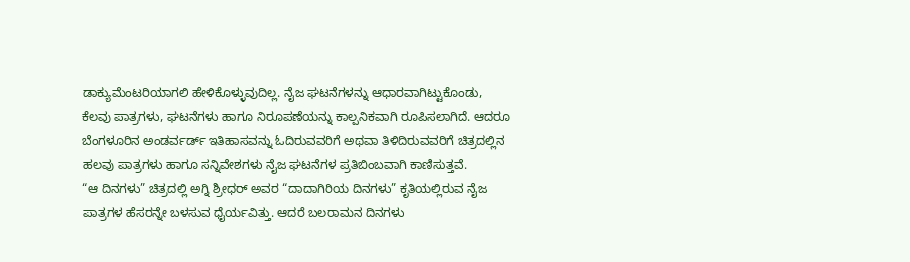ಡಾಕ್ಯುಮೆಂಟರಿಯಾಗಲಿ ಹೇಳಿಕೊಳ್ಳುವುದಿಲ್ಲ. ನೈಜ ಘಟನೆಗಳನ್ನು ಆಧಾರವಾಗಿಟ್ಟುಕೊಂಡು, ಕೆಲವು ಪಾತ್ರಗಳು, ಘಟನೆಗಳು ಹಾಗೂ ನಿರೂಪಣೆಯನ್ನು ಕಾಲ್ಪನಿಕವಾಗಿ ರೂಪಿಸಲಾಗಿದೆ. ಆದರೂ ಬೆಂಗಳೂರಿನ ಅಂಡರ್ವರ್ಡ್ ಇತಿಹಾಸವನ್ನು ಓದಿರುವವರಿಗೆ ಅಥವಾ ತಿಳಿದಿರುವವರಿಗೆ ಚಿತ್ರದಲ್ಲಿನ ಹಲವು ಪಾತ್ರಗಳು ಹಾಗೂ ಸನ್ನಿವೇಶಗಳು ನೈಜ ಘಟನೆಗಳ ಪ್ರತಿಬಿಂಬವಾಗಿ ಕಾಣಿಸುತ್ತವೆ.
“ಆ ದಿನಗಳು” ಚಿತ್ರದಲ್ಲಿ ಅಗ್ನಿ ಶ್ರೀಧರ್ ಅವರ “ದಾದಾಗಿರಿಯ ದಿನಗಳು” ಕೃತಿಯಲ್ಲಿರುವ ನೈಜ ಪಾತ್ರಗಳ ಹೆಸರನ್ನೇ ಬಳಸುವ ಧೈರ್ಯವಿತ್ತು. ಆದರೆ ಬಲರಾಮನ ದಿನಗಳು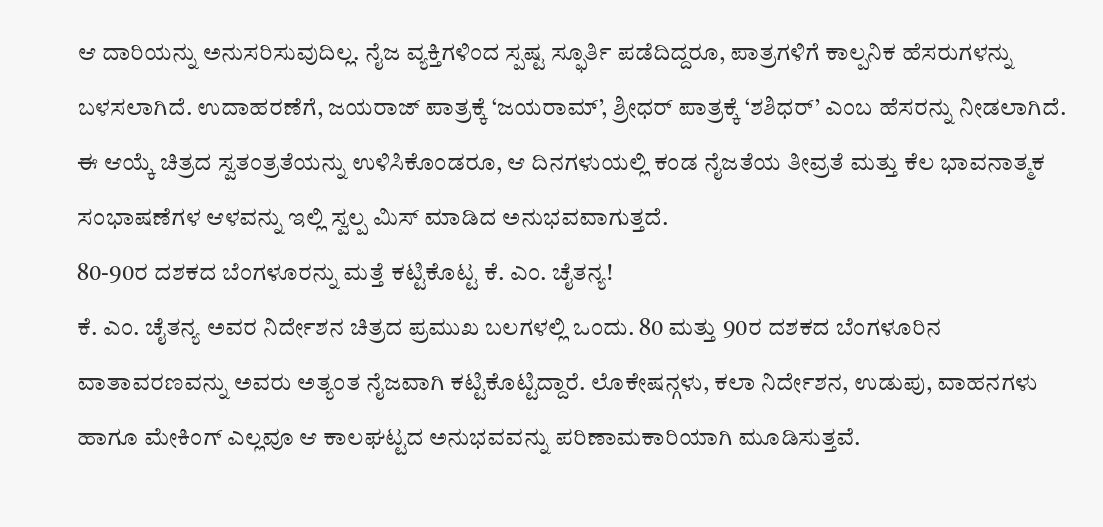ಆ ದಾರಿಯನ್ನು ಅನುಸರಿಸುವುದಿಲ್ಲ. ನೈಜ ವ್ಯಕ್ತಿಗಳಿಂದ ಸ್ಪಷ್ಟ ಸ್ಫೂರ್ತಿ ಪಡೆದಿದ್ದರೂ, ಪಾತ್ರಗಳಿಗೆ ಕಾಲ್ಪನಿಕ ಹೆಸರುಗಳನ್ನು ಬಳಸಲಾಗಿದೆ. ಉದಾಹರಣೆಗೆ, ಜಯರಾಜ್ ಪಾತ್ರಕ್ಕೆ ‘ಜಯರಾಮ್’, ಶ್ರೀಧರ್ ಪಾತ್ರಕ್ಕೆ ‘ಶಶಿಧರ್’ ಎಂಬ ಹೆಸರನ್ನು ನೀಡಲಾಗಿದೆ. ಈ ಆಯ್ಕೆ ಚಿತ್ರದ ಸ್ವತಂತ್ರತೆಯನ್ನು ಉಳಿಸಿಕೊಂಡರೂ, ಆ ದಿನಗಳುಯಲ್ಲಿ ಕಂಡ ನೈಜತೆಯ ತೀವ್ರತೆ ಮತ್ತು ಕೆಲ ಭಾವನಾತ್ಮಕ ಸಂಭಾಷಣೆಗಳ ಆಳವನ್ನು ಇಲ್ಲಿ ಸ್ವಲ್ಪ ಮಿಸ್ ಮಾಡಿದ ಅನುಭವವಾಗುತ್ತದೆ.
80-90ರ ದಶಕದ ಬೆಂಗಳೂರನ್ನು ಮತ್ತೆ ಕಟ್ಟಿಕೊಟ್ಟ ಕೆ. ಎಂ. ಚೈತನ್ಯ!
ಕೆ. ಎಂ. ಚೈತನ್ಯ ಅವರ ನಿರ್ದೇಶನ ಚಿತ್ರದ ಪ್ರಮುಖ ಬಲಗಳಲ್ಲಿ ಒಂದು. 80 ಮತ್ತು 90ರ ದಶಕದ ಬೆಂಗಳೂರಿನ ವಾತಾವರಣವನ್ನು ಅವರು ಅತ್ಯಂತ ನೈಜವಾಗಿ ಕಟ್ಟಿಕೊಟ್ಟಿದ್ದಾರೆ. ಲೊಕೇಷನ್ಗಳು, ಕಲಾ ನಿರ್ದೇಶನ, ಉಡುಪು, ವಾಹನಗಳು ಹಾಗೂ ಮೇಕಿಂಗ್ ಎಲ್ಲವೂ ಆ ಕಾಲಘಟ್ಟದ ಅನುಭವವನ್ನು ಪರಿಣಾಮಕಾರಿಯಾಗಿ ಮೂಡಿಸುತ್ತವೆ.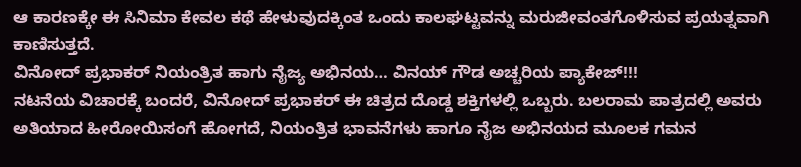ಆ ಕಾರಣಕ್ಕೇ ಈ ಸಿನಿಮಾ ಕೇವಲ ಕಥೆ ಹೇಳುವುದಕ್ಕಿಂತ ಒಂದು ಕಾಲಘಟ್ಟವನ್ನು ಮರುಜೀವಂತಗೊಳಿಸುವ ಪ್ರಯತ್ನವಾಗಿ ಕಾಣಿಸುತ್ತದೆ.
ವಿನೋದ್ ಪ್ರಭಾಕರ್ ನಿಯಂತ್ರಿತ ಹಾಗು ನೈಜ್ಯ ಅಭಿನಯ… ವಿನಯ್ ಗೌಡ ಅಚ್ಚರಿಯ ಪ್ಯಾಕೇಜ್!!!
ನಟನೆಯ ವಿಚಾರಕ್ಕೆ ಬಂದರೆ, ವಿನೋದ್ ಪ್ರಭಾಕರ್ ಈ ಚಿತ್ರದ ದೊಡ್ಡ ಶಕ್ತಿಗಳಲ್ಲಿ ಒಬ್ಬರು. ಬಲರಾಮ ಪಾತ್ರದಲ್ಲಿ ಅವರು ಅತಿಯಾದ ಹೀರೋಯಿಸಂಗೆ ಹೋಗದೆ, ನಿಯಂತ್ರಿತ ಭಾವನೆಗಳು ಹಾಗೂ ನೈಜ ಅಭಿನಯದ ಮೂಲಕ ಗಮನ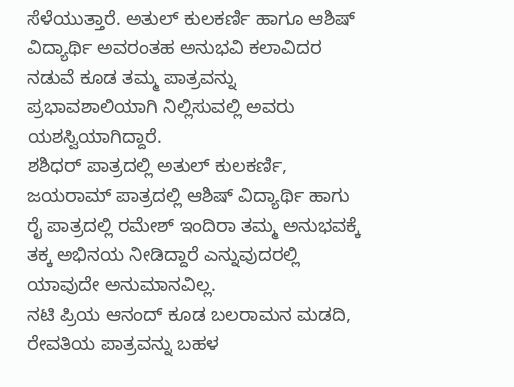ಸೆಳೆಯುತ್ತಾರೆ. ಅತುಲ್ ಕುಲಕರ್ಣಿ ಹಾಗೂ ಆಶಿಷ್ ವಿದ್ಯಾರ್ಥಿ ಅವರಂತಹ ಅನುಭವಿ ಕಲಾವಿದರ ನಡುವೆ ಕೂಡ ತಮ್ಮ ಪಾತ್ರವನ್ನು ಪ್ರಭಾವಶಾಲಿಯಾಗಿ ನಿಲ್ಲಿಸುವಲ್ಲಿ ಅವರು ಯಶಸ್ವಿಯಾಗಿದ್ದಾರೆ.
ಶಶಿಧರ್ ಪಾತ್ರದಲ್ಲಿ ಅತುಲ್ ಕುಲಕರ್ಣಿ, ಜಯರಾಮ್ ಪಾತ್ರದಲ್ಲಿ ಆಶಿಷ್ ವಿದ್ಯಾರ್ಥಿ ಹಾಗು ರೈ ಪಾತ್ರದಲ್ಲಿ ರಮೇಶ್ ಇಂದಿರಾ ತಮ್ಮ ಅನುಭವಕ್ಕೆ ತಕ್ಕ ಅಭಿನಯ ನೀಡಿದ್ದಾರೆ ಎನ್ನುವುದರಲ್ಲಿ ಯಾವುದೇ ಅನುಮಾನವಿಲ್ಲ.
ನಟಿ ಪ್ರಿಯ ಆನಂದ್ ಕೂಡ ಬಲರಾಮನ ಮಡದಿ, ರೇವತಿಯ ಪಾತ್ರವನ್ನು ಬಹಳ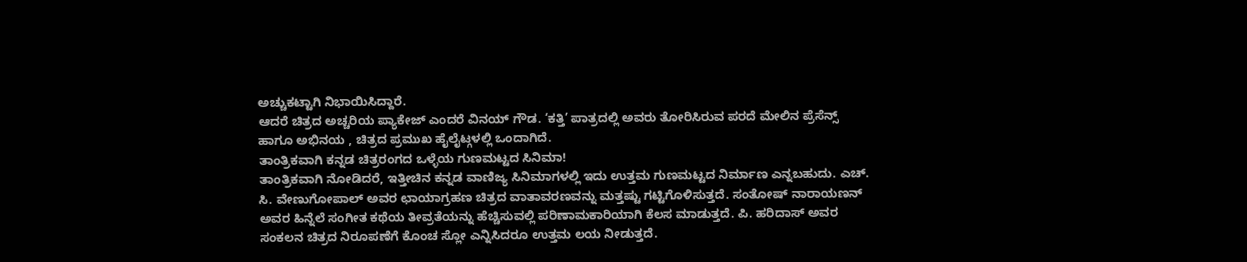ಅಚ್ಚುಕಟ್ಟಾಗಿ ನಿಭಾಯಿಸಿದ್ದಾರೆ.
ಆದರೆ ಚಿತ್ರದ ಅಚ್ಚರಿಯ ಪ್ಯಾಕೇಜ್ ಎಂದರೆ ವಿನಯ್ ಗೌಡ. ‘ಕತ್ತಿ’ ಪಾತ್ರದಲ್ಲಿ ಅವರು ತೋರಿಸಿರುವ ಪರದೆ ಮೇಲಿನ ಪ್ರೆಸೆನ್ಸ್ ಹಾಗೂ ಅಭಿನಯ , ಚಿತ್ರದ ಪ್ರಮುಖ ಹೈಲೈಟ್ಗಳಲ್ಲಿ ಒಂದಾಗಿದೆ.
ತಾಂತ್ರಿಕವಾಗಿ ಕನ್ನಡ ಚಿತ್ರರಂಗದ ಒಳ್ಳೆಯ ಗುಣಮಟ್ಟದ ಸಿನಿಮಾ!
ತಾಂತ್ರಿಕವಾಗಿ ನೋಡಿದರೆ, ಇತ್ತೀಚಿನ ಕನ್ನಡ ವಾಣಿಜ್ಯ ಸಿನಿಮಾಗಳಲ್ಲಿ ಇದು ಉತ್ತಮ ಗುಣಮಟ್ಟದ ನಿರ್ಮಾಣ ಎನ್ನಬಹುದು. ಎಚ್. ಸಿ. ವೇಣುಗೋಪಾಲ್ ಅವರ ಛಾಯಾಗ್ರಹಣ ಚಿತ್ರದ ವಾತಾವರಣವನ್ನು ಮತ್ತಷ್ಟು ಗಟ್ಟಿಗೊಳಿಸುತ್ತದೆ. ಸಂತೋಷ್ ನಾರಾಯಣನ್ ಅವರ ಹಿನ್ನೆಲೆ ಸಂಗೀತ ಕಥೆಯ ತೀವ್ರತೆಯನ್ನು ಹೆಚ್ಚಿಸುವಲ್ಲಿ ಪರಿಣಾಮಕಾರಿಯಾಗಿ ಕೆಲಸ ಮಾಡುತ್ತದೆ. ಪಿ. ಹರಿದಾಸ್ ಅವರ ಸಂಕಲನ ಚಿತ್ರದ ನಿರೂಪಣೆಗೆ ಕೊಂಚ ಸ್ಲೋ ಎನ್ನಿಸಿದರೂ ಉತ್ತಮ ಲಯ ನೀಡುತ್ತದೆ.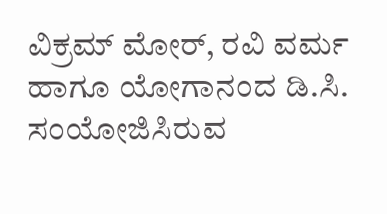ವಿಕ್ರಮ್ ಮೋರ್, ರವಿ ವರ್ಮ ಹಾಗೂ ಯೋಗಾನಂದ ಡಿ.ಸಿ. ಸಂಯೋಜಿಸಿರುವ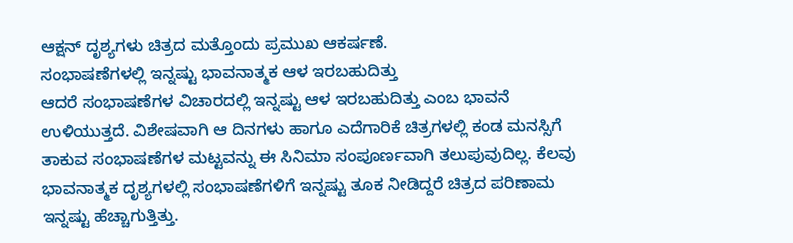ಆಕ್ಷನ್ ದೃಶ್ಯಗಳು ಚಿತ್ರದ ಮತ್ತೊಂದು ಪ್ರಮುಖ ಆಕರ್ಷಣೆ.
ಸಂಭಾಷಣೆಗಳಲ್ಲಿ ಇನ್ನಷ್ಟು ಭಾವನಾತ್ಮಕ ಆಳ ಇರಬಹುದಿತ್ತು
ಆದರೆ ಸಂಭಾಷಣೆಗಳ ವಿಚಾರದಲ್ಲಿ ಇನ್ನಷ್ಟು ಆಳ ಇರಬಹುದಿತ್ತು ಎಂಬ ಭಾವನೆ ಉಳಿಯುತ್ತದೆ. ವಿಶೇಷವಾಗಿ ಆ ದಿನಗಳು ಹಾಗೂ ಎದೆಗಾರಿಕೆ ಚಿತ್ರಗಳಲ್ಲಿ ಕಂಡ ಮನಸ್ಸಿಗೆ ತಾಕುವ ಸಂಭಾಷಣೆಗಳ ಮಟ್ಟವನ್ನು ಈ ಸಿನಿಮಾ ಸಂಪೂರ್ಣವಾಗಿ ತಲುಪುವುದಿಲ್ಲ. ಕೆಲವು ಭಾವನಾತ್ಮಕ ದೃಶ್ಯಗಳಲ್ಲಿ ಸಂಭಾಷಣೆಗಳಿಗೆ ಇನ್ನಷ್ಟು ತೂಕ ನೀಡಿದ್ದರೆ ಚಿತ್ರದ ಪರಿಣಾಮ ಇನ್ನಷ್ಟು ಹೆಚ್ಚಾಗುತ್ತಿತ್ತು.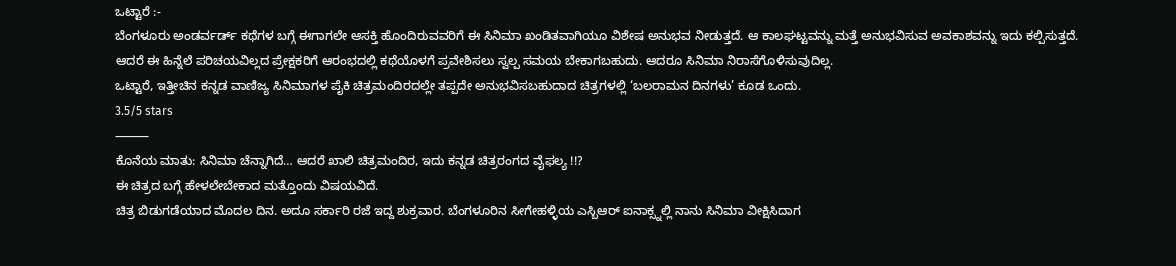ಒಟ್ಟಾರೆ :-
ಬೆಂಗಳೂರು ಅಂಡರ್ವರ್ಡ್ ಕಥೆಗಳ ಬಗ್ಗೆ ಈಗಾಗಲೇ ಆಸಕ್ತಿ ಹೊಂದಿರುವವರಿಗೆ ಈ ಸಿನಿಮಾ ಖಂಡಿತವಾಗಿಯೂ ವಿಶೇಷ ಅನುಭವ ನೀಡುತ್ತದೆ. ಆ ಕಾಲಘಟ್ಟವನ್ನು ಮತ್ತೆ ಅನುಭವಿಸುವ ಅವಕಾಶವನ್ನು ಇದು ಕಲ್ಪಿಸುತ್ತದೆ.
ಆದರೆ ಈ ಹಿನ್ನೆಲೆ ಪರಿಚಯವಿಲ್ಲದ ಪ್ರೇಕ್ಷಕರಿಗೆ ಆರಂಭದಲ್ಲಿ ಕಥೆಯೊಳಗೆ ಪ್ರವೇಶಿಸಲು ಸ್ವಲ್ಪ ಸಮಯ ಬೇಕಾಗಬಹುದು. ಆದರೂ ಸಿನಿಮಾ ನಿರಾಸೆಗೊಳಿಸುವುದಿಲ್ಲ.
ಒಟ್ಟಾರೆ, ಇತ್ತೀಚಿನ ಕನ್ನಡ ವಾಣಿಜ್ಯ ಸಿನಿಮಾಗಳ ಪೈಕಿ ಚಿತ್ರಮಂದಿರದಲ್ಲೇ ತಪ್ಪದೇ ಅನುಭವಿಸಬಹುದಾದ ಚಿತ್ರಗಳಲ್ಲಿ ‘ಬಲರಾಮನ ದಿನಗಳು’ ಕೂಡ ಒಂದು.
3.5/5 stars
⸻
ಕೊನೆಯ ಮಾತು: ಸಿನಿಮಾ ಚೆನ್ನಾಗಿದೆ… ಆದರೆ ಖಾಲಿ ಚಿತ್ರಮಂದಿರ, ಇದು ಕನ್ನಡ ಚಿತ್ರರಂಗದ ವೈಫಲ್ಯ !!?
ಈ ಚಿತ್ರದ ಬಗ್ಗೆ ಹೇಳಲೇಬೇಕಾದ ಮತ್ತೊಂದು ವಿಷಯವಿದೆ.
ಚಿತ್ರ ಬಿಡುಗಡೆಯಾದ ಮೊದಲ ದಿನ. ಅದೂ ಸರ್ಕಾರಿ ರಜೆ ಇದ್ದ ಶುಕ್ರವಾರ. ಬೆಂಗಳೂರಿನ ಸೀಗೇಹಳ್ಳಿಯ ಎಸ್ಬಿಆರ್ ಐನಾಕ್ಸ್ನಲ್ಲಿ ನಾನು ಸಿನಿಮಾ ವೀಕ್ಷಿಸಿದಾಗ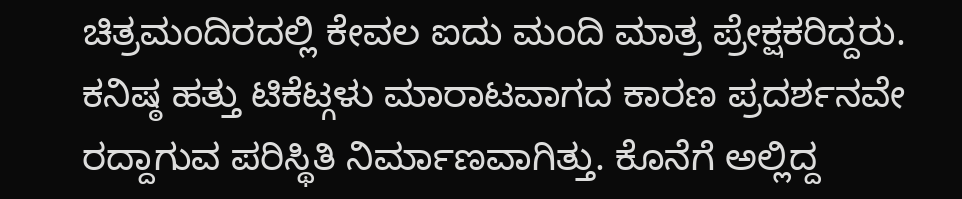ಚಿತ್ರಮಂದಿರದಲ್ಲಿ ಕೇವಲ ಐದು ಮಂದಿ ಮಾತ್ರ ಪ್ರೇಕ್ಷಕರಿದ್ದರು. ಕನಿಷ್ಠ ಹತ್ತು ಟಿಕೆಟ್ಗಳು ಮಾರಾಟವಾಗದ ಕಾರಣ ಪ್ರದರ್ಶನವೇ ರದ್ದಾಗುವ ಪರಿಸ್ಥಿತಿ ನಿರ್ಮಾಣವಾಗಿತ್ತು. ಕೊನೆಗೆ ಅಲ್ಲಿದ್ದ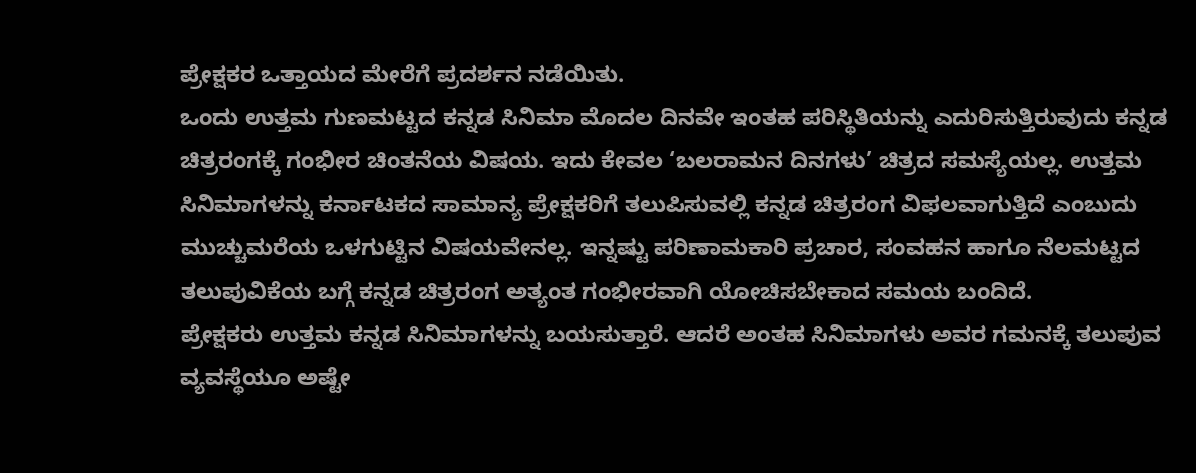ಪ್ರೇಕ್ಷಕರ ಒತ್ತಾಯದ ಮೇರೆಗೆ ಪ್ರದರ್ಶನ ನಡೆಯಿತು.
ಒಂದು ಉತ್ತಮ ಗುಣಮಟ್ಟದ ಕನ್ನಡ ಸಿನಿಮಾ ಮೊದಲ ದಿನವೇ ಇಂತಹ ಪರಿಸ್ಥಿತಿಯನ್ನು ಎದುರಿಸುತ್ತಿರುವುದು ಕನ್ನಡ ಚಿತ್ರರಂಗಕ್ಕೆ ಗಂಭೀರ ಚಿಂತನೆಯ ವಿಷಯ. ಇದು ಕೇವಲ ‘ಬಲರಾಮನ ದಿನಗಳು’ ಚಿತ್ರದ ಸಮಸ್ಯೆಯಲ್ಲ. ಉತ್ತಮ ಸಿನಿಮಾಗಳನ್ನು ಕರ್ನಾಟಕದ ಸಾಮಾನ್ಯ ಪ್ರೇಕ್ಷಕರಿಗೆ ತಲುಪಿಸುವಲ್ಲಿ ಕನ್ನಡ ಚಿತ್ರರಂಗ ವಿಫಲವಾಗುತ್ತಿದೆ ಎಂಬುದು ಮುಚ್ಚುಮರೆಯ ಒಳಗುಟ್ಟಿನ ವಿಷಯವೇನಲ್ಲ. ಇನ್ನಷ್ಟು ಪರಿಣಾಮಕಾರಿ ಪ್ರಚಾರ, ಸಂವಹನ ಹಾಗೂ ನೆಲಮಟ್ಟದ ತಲುಪುವಿಕೆಯ ಬಗ್ಗೆ ಕನ್ನಡ ಚಿತ್ರರಂಗ ಅತ್ಯಂತ ಗಂಭೀರವಾಗಿ ಯೋಚಿಸಬೇಕಾದ ಸಮಯ ಬಂದಿದೆ.
ಪ್ರೇಕ್ಷಕರು ಉತ್ತಮ ಕನ್ನಡ ಸಿನಿಮಾಗಳನ್ನು ಬಯಸುತ್ತಾರೆ. ಆದರೆ ಅಂತಹ ಸಿನಿಮಾಗಳು ಅವರ ಗಮನಕ್ಕೆ ತಲುಪುವ ವ್ಯವಸ್ಥೆಯೂ ಅಷ್ಟೇ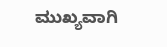ಮುಖ್ಯವಾಗಿ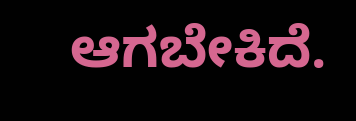ಆಗಬೇಕಿದೆ.